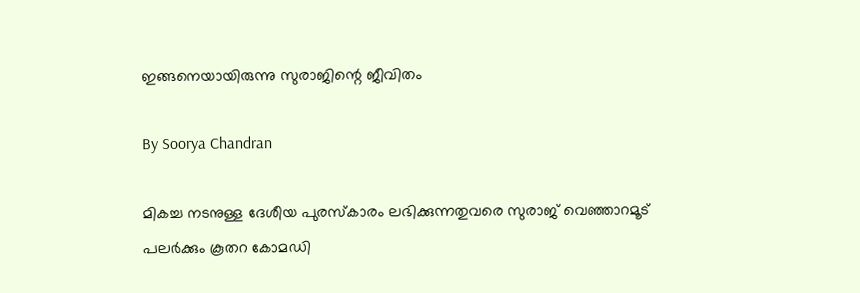ഇങ്ങനെയായിരുന്നു സുരാജിന്റെ ജീവിതം

By Soorya Chandran

മികച്ച നടനുള്ള ദേശീയ പുരസ്‌കാരം ലഭിക്കുന്നതുവരെ സുരാജ് വെഞ്ഞാറമൂട് പലര്‍ക്കും കൂതറ കോമഡി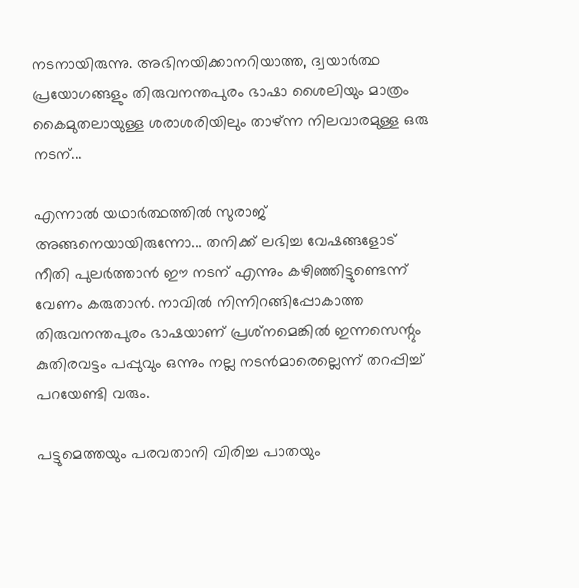നടനായിരുന്നു. അഭിനയിക്കാനറിയാത്ത, ദ്വയാര്‍ത്ഥ പ്രയോഗങ്ങളും തിരുവനന്തപുരം ഭാഷാ ശൈലിയും മാത്രം കൈമുതലായുള്ള ശരാശരിയിലും താഴ്ന്ന നിലവാരമുള്ള ഒരു നടന്...

എന്നാല്‍ യഥാര്‍ത്ഥത്തില്‍ സുരാജ് അങ്ങനെയായിരുന്നോ... തനിക്ക് ലഭിച്ച വേഷങ്ങളോട് നീതി പുലര്‍ത്താന്‍ ഈ നടന് എന്നും കഴിഞ്ഞിട്ടുണ്ടെന്ന് വേണം കരുതാന്‍. നാവില്‍ നിന്നിറങ്ങിപ്പോകാത്ത തിരുവനന്തപുരം ഭാഷയാണ് പ്രശ്‌നമെങ്കില്‍ ഇന്നസെന്റും കുതിരവട്ടം പപ്പുവും ഒന്നും നല്ല നടന്‍മാരെല്ലെന്ന് തറപ്പിച്ച് പറയേണ്ടി വരും.

പട്ടുമെത്തയും പരവതാനി വിരിച്ച പാതയും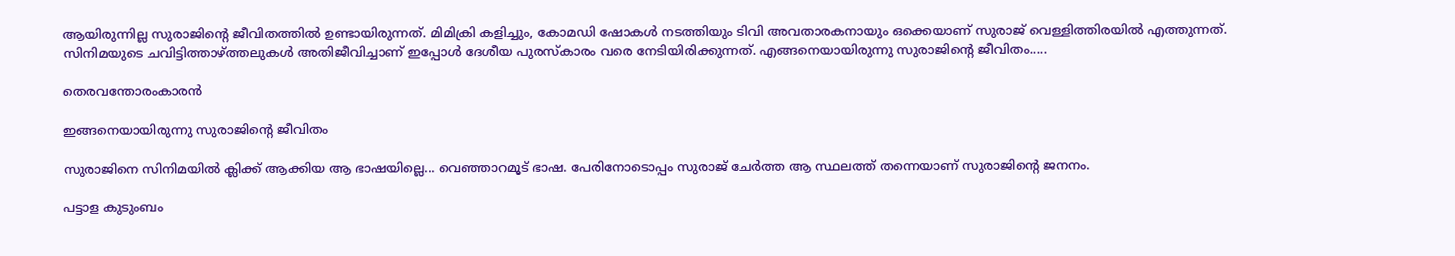ആയിരുന്നില്ല സുരാജിന്റെ ജീവിതത്തില്‍ ഉണ്ടായിരുന്നത്. മിമിക്രി കളിച്ചും, കോമഡി ഷോകള്‍ നടത്തിയും ടിവി അവതാരകനായും ഒക്കെയാണ് സുരാജ് വെള്ളിത്തിരയില്‍ എത്തുന്നത്. സിനിമയുടെ ചവിട്ടിത്താഴ്ത്തലുകള്‍ അതിജീവിച്ചാണ് ഇപ്പോള്‍ ദേശീയ പുരസ്‌കാരം വരെ നേടിയിരിക്കുന്നത്. എങ്ങനെയായിരുന്നു സുരാജിന്റെ ജീവിതം.....

തെരവന്തോരംകാരന്‍

ഇങ്ങനെയായിരുന്നു സുരാജിന്റെ ജീവിതം

സുരാജിനെ സിനിമയില്‍ ക്ലിക്ക് ആക്കിയ ആ ഭാഷയില്ലെ... വെഞ്ഞാറമൂട് ഭാഷ. പേരിനോടൊപ്പം സുരാജ് ചേര്‍ത്ത ആ സ്ഥലത്ത് തന്നെയാണ് സുരാജിന്റെ ജനനം.

പട്ടാള കുടുംബം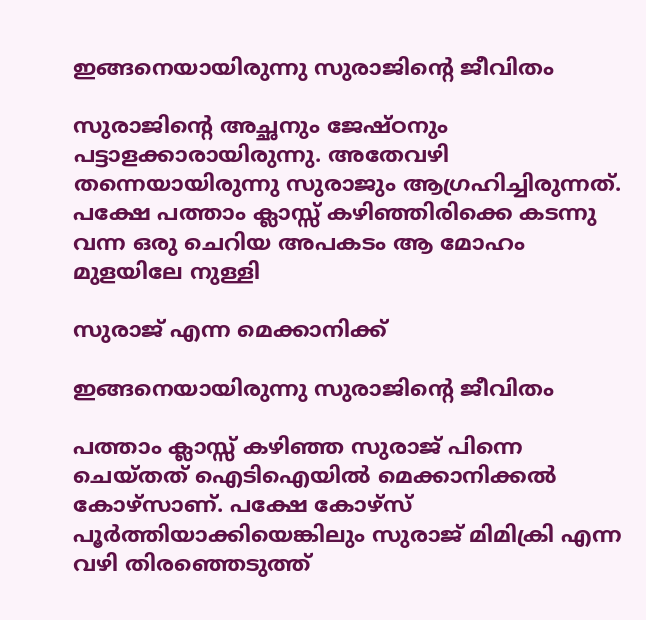ഇങ്ങനെയായിരുന്നു സുരാജിന്റെ ജീവിതം

സുരാജിന്റെ അച്ഛനും ജേഷ്ഠനും പട്ടാളക്കാരായിരുന്നു. അതേവഴി തന്നെയായിരുന്നു സുരാജും ആഗ്രഹിച്ചിരുന്നത്. പക്ഷേ പത്താം ക്ലാസ്സ് കഴിഞ്ഞിരിക്കെ കടന്നു വന്ന ഒരു ചെറിയ അപകടം ആ മോഹം മുളയിലേ നുള്ളി

സുരാജ് എന്ന മെക്കാനിക്ക്

ഇങ്ങനെയായിരുന്നു സുരാജിന്റെ ജീവിതം

പത്താം ക്ലാസ്സ് കഴിഞ്ഞ സുരാജ് പിന്നെ ചെയ്തത് ഐടിഐയില്‍ മെക്കാനിക്കല്‍ കോഴ്‌സാണ്. പക്ഷേ കോഴ്‌സ് പൂര്‍ത്തിയാക്കിയെങ്കിലും സുരാജ് മിമിക്രി എന്ന വഴി തിരഞ്ഞെടുത്ത്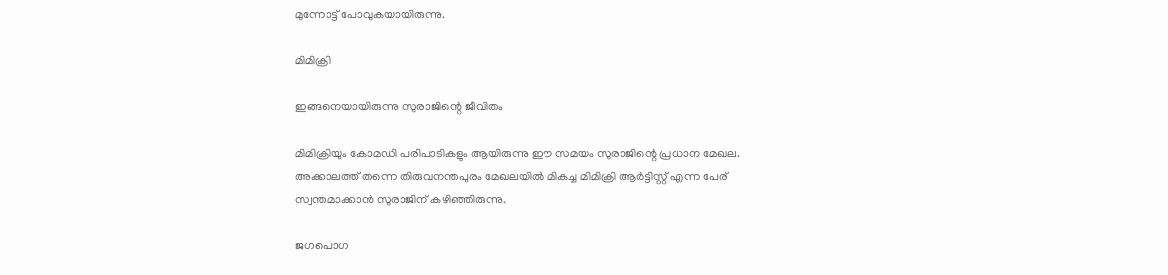മുന്നോട്ട് പോവുകയായിരുന്നു.

മിമിക്രി

ഇങ്ങനെയായിരുന്നു സുരാജിന്റെ ജീവിതം

മിമിക്രിയും കോമഡി പരിപാടികളും ആയിരുന്നു ഈ സമയം സുരാജിന്റെ പ്രധാന മേഖല. അക്കാലത്ത് തന്നെ തിരുവനന്തപുരം മേഖലയില്‍ മികച്ച മിമിക്രി ആര്‍ട്ടിസ്റ്റ് എന്ന പേര് സ്വന്തമാക്കാന്‍ സുരാജിന് കഴിഞ്ഞിരുന്നു.

ജഗപൊഗ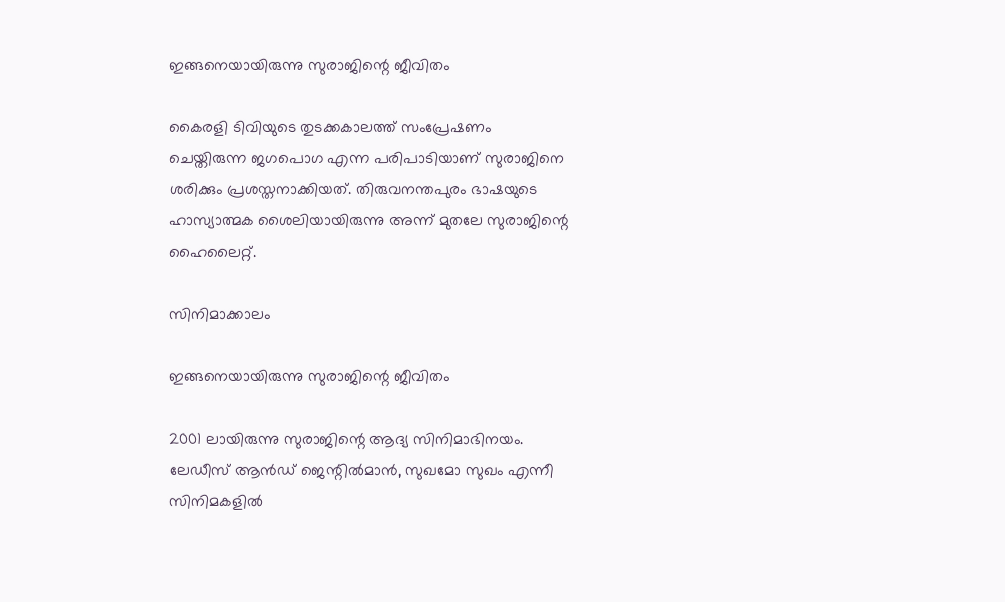ഇങ്ങനെയായിരുന്നു സുരാജിന്റെ ജീവിതം

കൈരളി ടിവിയുടെ തുടക്കകാലത്ത് സംപ്രേഷണം ചെയ്തിരുന്ന ജഗപൊഗ എന്ന പരിപാടിയാണ് സുരാജിനെ ശരിക്കും പ്രശസ്തനാക്കിയത്. തിരുവനന്തപുരം ഭാഷയുടെ ഹാസ്യാത്മക ശൈലിയായിരുന്നു അന്ന് മുതലേ സുരാജിന്റെ ഹൈലൈറ്റ്.

സിനിമാക്കാലം

ഇങ്ങനെയായിരുന്നു സുരാജിന്റെ ജീവിതം

2001 ലായിരുന്നു സുരാജിന്റെ ആദ്യ സിനിമാഭിനയം. ലേഡീസ് ആന്‍ഡ് ജെന്റില്‍മാന്‍, സുഖമോ സുഖം എന്നീ സിനിമകളില്‍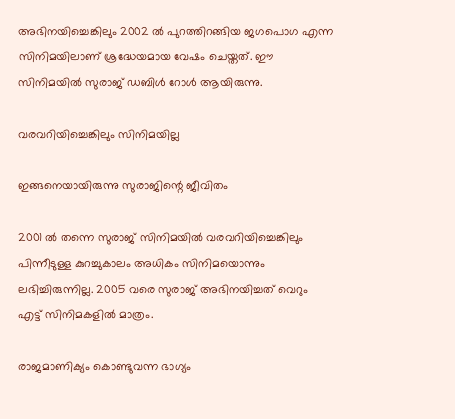അഭിനയിച്ചെങ്കിലും 2002 ല്‍ പുറത്തിറങ്ങിയ ജഗപൊഗ എന്ന സിനിമയിലാണ് ശ്രദ്ധേയമായ വേഷം ചെയ്തത്. ഈ സിനിമയില്‍ സുരാജ് ഡബിള്‍ റോള്‍ ആയിരുന്നു.

വരവറിയിച്ചെങ്കിലും സിനിമയില്ല

ഇങ്ങനെയായിരുന്നു സുരാജിന്റെ ജീവിതം

2001 ല്‍ തന്നെ സുരാജ് സിനിമയില്‍ വരവറിയിച്ചെങ്കിലും പിന്നീടുള്ള കുറച്ചുകാലം അധികം സിനിമയൊന്നും ലഭിച്ചിരുന്നില്ല. 2005 വരെ സുരാജ് അഭിനയിച്ചത് വെറും എട്ട് സിനിമകളില്‍ മാത്രം.

രാജമാണിക്യം കൊണ്ടുവന്ന ഭാഗ്യം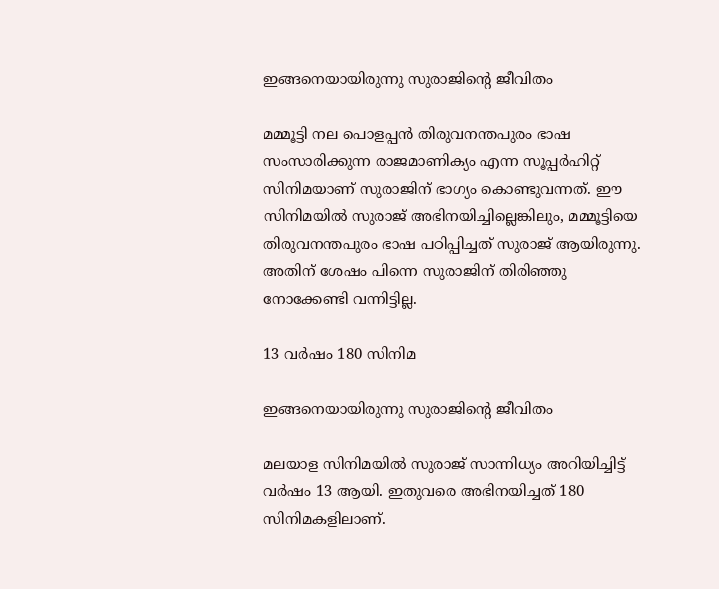ഇങ്ങനെയായിരുന്നു സുരാജിന്റെ ജീവിതം

മമ്മൂട്ടി നല പൊളപ്പന്‍ തിരുവനന്തപുരം ഭാഷ സംസാരിക്കുന്ന രാജമാണിക്യം എന്ന സൂപ്പര്‍ഹിറ്റ് സിനിമയാണ് സുരാജിന് ഭാഗ്യം കൊണ്ടുവന്നത്. ഈ സിനിമയില്‍ സുരാജ് അഭിനയിച്ചില്ലെങ്കിലും, മമ്മൂട്ടിയെ തിരുവനന്തപുരം ഭാഷ പഠിപ്പിച്ചത് സുരാജ് ആയിരുന്നു. അതിന് ശേഷം പിന്നെ സുരാജിന് തിരിഞ്ഞു നോക്കേണ്ടി വന്നിട്ടില്ല.

13 വര്‍ഷം 180 സിനിമ

ഇങ്ങനെയായിരുന്നു സുരാജിന്റെ ജീവിതം

മലയാള സിനിമയില്‍ സുരാജ് സാന്നിധ്യം അറിയിച്ചിട്ട് വര്‍ഷം 13 ആയി. ഇതുവരെ അഭിനയിച്ചത് 180 സിനിമകളിലാണ്.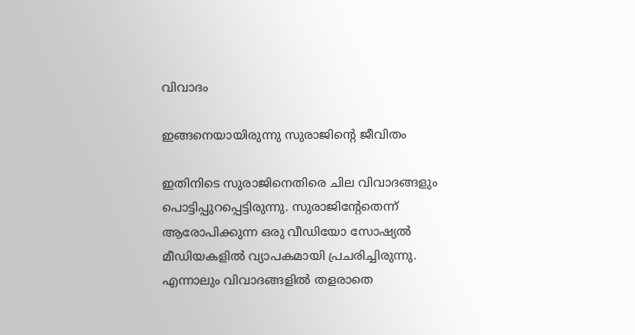വിവാദം

ഇങ്ങനെയായിരുന്നു സുരാജിന്റെ ജീവിതം

ഇതിനിടെ സുരാജിനെതിരെ ചില വിവാദങ്ങളും പൊട്ടിപ്പുറപ്പെട്ടിരുന്നു. സുരാജിന്റേതെന്ന് ആരോപിക്കുന്ന ഒരു വീഡിയോ സോഷ്യല്‍ മീഡിയകളില്‍ വ്യാപകമായി പ്രചരിച്ചിരുന്നു. എന്നാലും വിവാദങ്ങളില്‍ തളരാതെ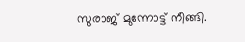സുരാജ് മുന്നോട്ട് നീങ്ങി.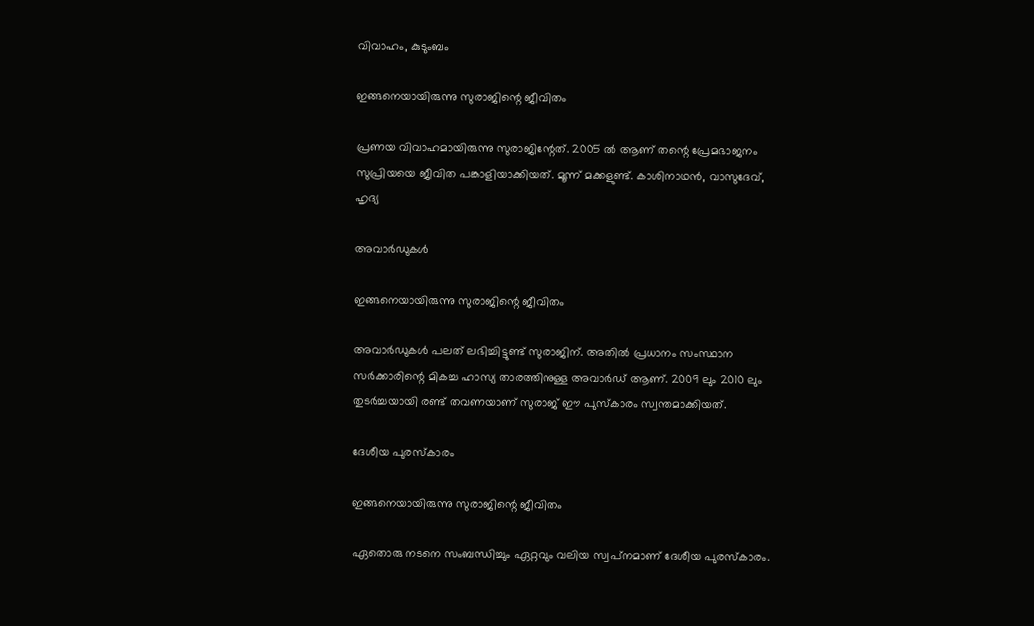വിവാഹം, കുടുംബം

ഇങ്ങനെയായിരുന്നു സുരാജിന്റെ ജീവിതം

പ്രണയ വിവാഹമായിരുന്നു സുരാജിന്റേത്. 2005 ല്‍ ആണ് തന്റെ പ്രേമഭാജനം സുപ്രിയയെ ജീവിത പങ്കാളിയാക്കിയത്. മൂന്ന് മക്കളുണ്ട്. കാശിനാഥന്‍, വാസുദേവ്, ഹൃദ്യ

അവാര്‍ഡുകള്‍

ഇങ്ങനെയായിരുന്നു സുരാജിന്റെ ജീവിതം

അവാര്‍ഡുകള്‍ പലത് ലഭിച്ചിട്ടുണ്ട് സുരാജിന്. അതില്‍ പ്രധാനം സംസ്ഥാന സര്‍ക്കാരിന്റെ മികച്ച ഹാസ്യ താരത്തിനുള്ള അവാര്‍ഡ് ആണ്. 2009 ലും 2010 ലും തുടര്‍ച്ചയായി രണ്ട് തവണയാണ് സുരാജ് ഈ പുസ്‌കാരം സ്വന്തമാക്കിയത്.

ദേശീയ പുരസ്‌കാരം

ഇങ്ങനെയായിരുന്നു സുരാജിന്റെ ജീവിതം

ഏതൊരു നടനെ സംബന്ധിച്ചും ഏറ്റവും വലിയ സ്വപ്‌നമാണ് ദേശീയ പുരസ്‌കാരം.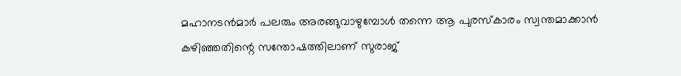മഹാനടന്‍മാര്‍ പലരും അരങ്ങുവാഴുമ്പോള്‍ തന്നെ ആ പുരസ്‌കാരം സ്വന്തമാക്കാന്‍ കഴിഞ്ഞതിന്റെ സന്തോഷത്തിലാണ് സുരാജ്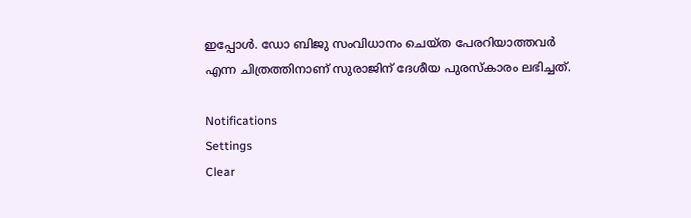ഇപ്പോള്‍. ഡോ ബിജു സംവിധാനം ചെയ്ത പേരറിയാത്തവര്‍ എന്ന ചിത്രത്തിനാണ് സുരാജിന് ദേശീയ പുരസ്‌കാരം ലഭിച്ചത്.

Notifications
Settings
Clear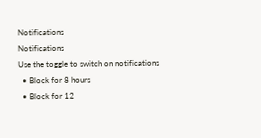Notifications
Notifications
Use the toggle to switch on notifications
  • Block for 8 hours
  • Block for 12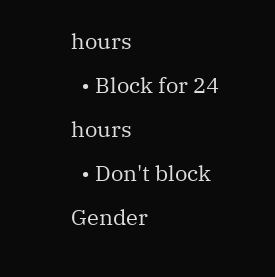hours
  • Block for 24 hours
  • Don't block
Gender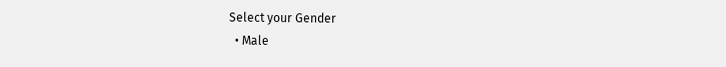Select your Gender
  • Male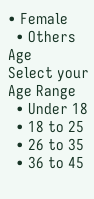• Female
  • Others
Age
Select your Age Range
  • Under 18
  • 18 to 25
  • 26 to 35
  • 36 to 45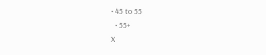• 45 to 55
  • 55+
X